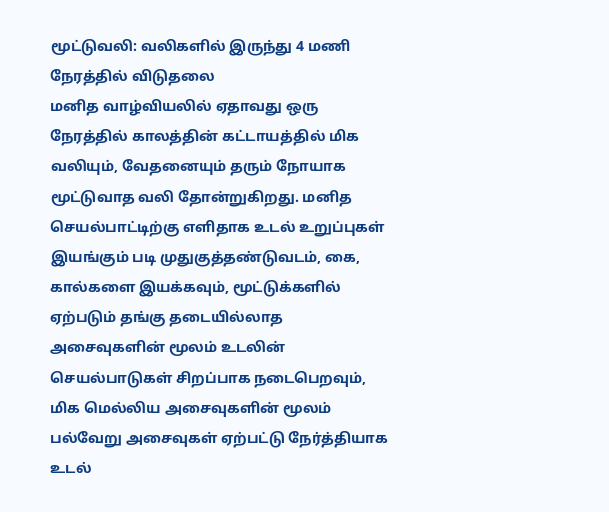மூட்டுவலி: வலிகளில் இருந்து 4 மணி நேரத்தில் விடுதலை
மனித வாழ்வியலில் ஏதாவது ஒரு நேரத்தில் காலத்தின் கட்டாயத்தில் மிக வலியும், வேதனையும் தரும் நோயாக மூட்டுவாத வலி தோன்றுகிறது. மனித செயல்பாட்டிற்கு எளிதாக உடல் உறுப்புகள் இயங்கும் படி முதுகுத்தண்டுவடம், கை, கால்களை இயக்கவும், மூட்டுக்களில் ஏற்படும் தங்கு தடையில்லாத அசைவுகளின் மூலம் உடலின் செயல்பாடுகள் சிறப்பாக நடைபெறவும், மிக மெல்லிய அசைவுகளின் மூலம் பல்வேறு அசைவுகள் ஏற்பட்டு நேர்த்தியாக உடல்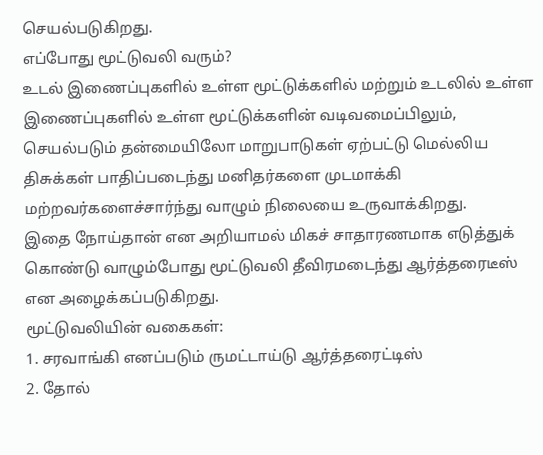செயல்படுகிறது.
எப்போது மூட்டுவலி வரும்?
உடல் இணைப்புகளில் உள்ள மூட்டுக்களில் மற்றும் உடலில் உள்ள இணைப்புகளில் உள்ள மூட்டுக்களின் வடிவமைப்பிலும், செயல்படும் தன்மையிலோ மாறுபாடுகள் ஏற்பட்டு மெல்லிய திசுக்கள் பாதிப்படைந்து மனிதர்களை முடமாக்கி மற்றவர்களைச்சார்ந்து வாழும் நிலையை உருவாக்கிறது.
இதை நோய்தான் என அறியாமல் மிகச் சாதாரணமாக எடுத்துக் கொண்டு வாழும்போது மூட்டுவலி தீவிரமடைந்து ஆர்த்தரைடீஸ் என அழைக்கப்படுகிறது.
மூட்டுவலியின் வகைகள்:
1. சரவாங்கி எனப்படும் ருமட்டாய்டு ஆர்த்தரைட்டிஸ்
2. தோல்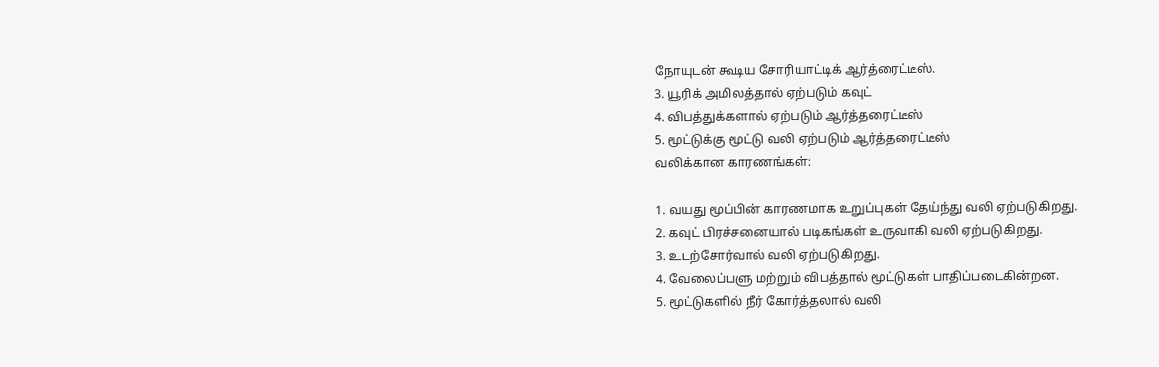நோயுடன் கூடிய சோரியாட்டிக் ஆர்த்ரைட்டீஸ்.
3. யூரிக் அமிலத்தால் ஏற்படும் கவுட்
4. விபத்துக்களால் ஏற்படும் ஆர்த்தரைட்டீஸ்
5. மூட்டுக்கு மூட்டு வலி ஏற்படும் ஆர்த்தரைட்டீஸ்
வலிக்கான காரணங்கள்:

1. வயது மூப்பின் காரணமாக உறுப்புகள் தேய்ந்து வலி ஏற்படுகிறது.
2. கவுட் பிரச்சனையால் படிகங்கள் உருவாகி வலி ஏற்படுகிறது.
3. உடற்சோர்வால் வலி ஏற்படுகிறது.
4. வேலைப்பளு மற்றும் விபத்தால் மூட்டுகள் பாதிப்படைகின்றன.
5. மூட்டுகளில் நீர் கோர்த்தலால் வலி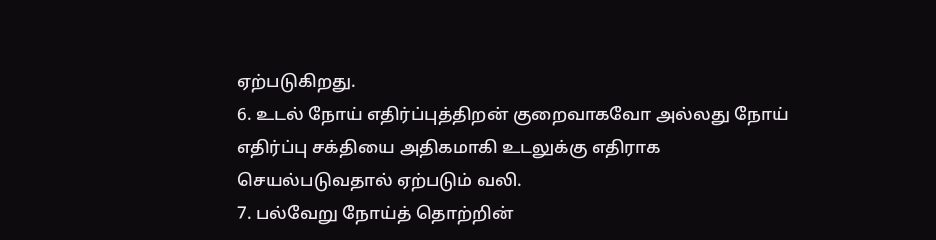ஏற்படுகிறது.
6. உடல் நோய் எதிர்ப்புத்திறன் குறைவாகவோ அல்லது நோய் எதிர்ப்பு சக்தியை அதிகமாகி உடலுக்கு எதிராக செயல்படுவதால் ஏற்படும் வலி.
7. பல்வேறு நோய்த் தொற்றின்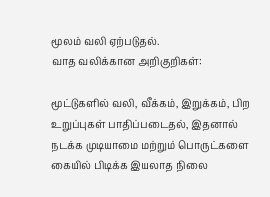மூலம் வலி ஏற்படுதல்.
வாத வலிக்கான அறிகுறிகள்:

மூட்டுகளில் வலி, வீக்கம், இறுக்கம், பிற உறுப்புகள் பாதிப்படைதல், இதனால் நடக்க முடியாமை மற்றும் பொருட்களை கையில் பிடிக்க இயலாத நிலை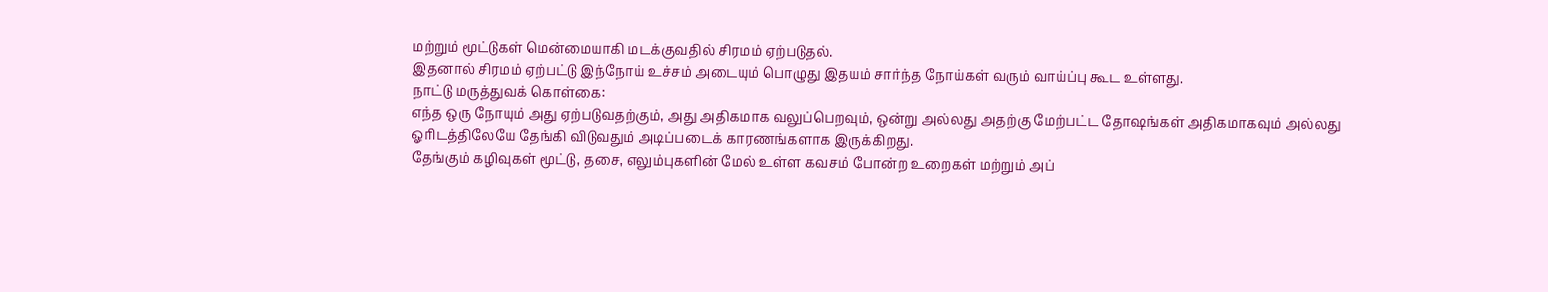மற்றும் மூட்டுகள் மென்மையாகி மடக்குவதில் சிரமம் ஏற்படுதல்.
இதனால் சிரமம் ஏற்பட்டு இந்நோய் உச்சம் அடையும் பொழுது இதயம் சார்ந்த நோய்கள் வரும் வாய்ப்பு கூட உள்ளது.
நாட்டு மருத்துவக் கொள்கை:
எந்த ஒரு நோயும் அது ஏற்படுவதற்கும், அது அதிகமாக வலுப்பெறவும், ஒன்று அல்லது அதற்கு மேற்பட்ட தோஷங்கள் அதிகமாகவும் அல்லது ஓரிடத்திலேயே தேங்கி விடுவதும் அடிப்படைக் காரணங்களாக இருக்கிறது.
தேங்கும் கழிவுகள் மூட்டு, தசை, எலும்புகளின் மேல் உள்ள கவசம் போன்ற உறைகள் மற்றும் அப்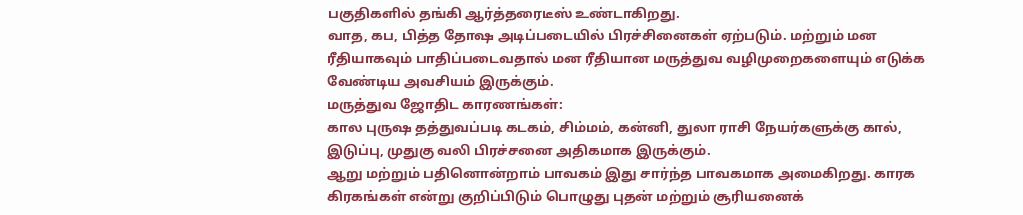பகுதிகளில் தங்கி ஆர்த்தரைடீஸ் உண்டாகிறது.
வாத, கப, பித்த தோஷ அடிப்படையில் பிரச்சினைகள் ஏற்படும். மற்றும் மன ரீதியாகவும் பாதிப்படைவதால் மன ரீதியான மருத்துவ வழிமுறைகளையும் எடுக்க வேண்டிய அவசியம் இருக்கும்.
மருத்துவ ஜோதிட காரணங்கள்:
கால புருஷ தத்துவப்படி கடகம், சிம்மம், கன்னி, துலா ராசி நேயர்களுக்கு கால், இடுப்பு, முதுகு வலி பிரச்சனை அதிகமாக இருக்கும்.
ஆறு மற்றும் பதினொன்றாம் பாவகம் இது சார்ந்த பாவகமாக அமைகிறது. காரக கிரகங்கள் என்று குறிப்பிடும் பொழுது புதன் மற்றும் சூரியனைக்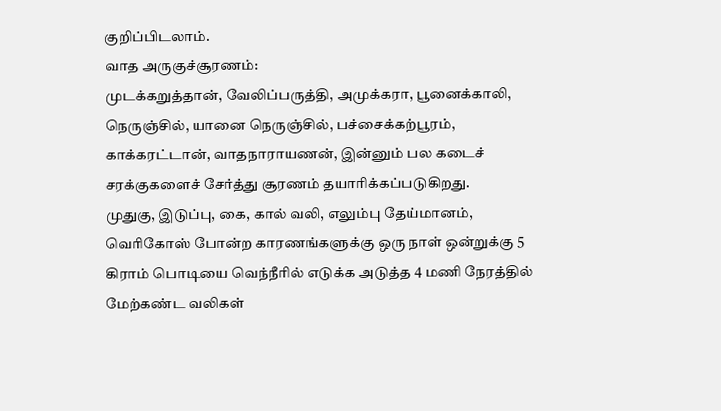குறிப்பிடலாம்.
வாத அருகுச்சூரணம்:
முடக்கறுத்தான், வேலிப்பருத்தி, அமுக்கரா, பூனைக்காலி, நெருஞ்சில், யானை நெருஞ்சில், பச்சைக்கற்பூரம், காக்கரட்டான், வாதநாராயணன், இன்னும் பல கடைச் சரக்குகளைச் சேர்த்து சூரணம் தயாரிக்கப்படுகிறது.
முதுகு, இடுப்பு, கை, கால் வலி, எலும்பு தேய்மானம், வெரிகோஸ் போன்ற காரணங்களுக்கு ஒரு நாள் ஒன்றுக்கு 5 கிராம் பொடியை வெந்நீரில் எடுக்க அடுத்த 4 மணி நேரத்தில் மேற்கண்ட வலிகள்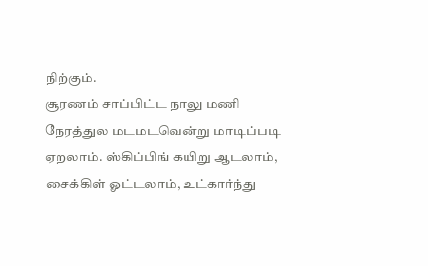நிற்கும்.
சூரணம் சாப்பிட்ட நாலு மணி நேரத்துல மடமடவென்று மாடிப்படி ஏறலாம். ஸ்கிப்பிங் கயிறு ஆடலாம், சைக்கிள் ஓட்டலாம், உட்கார்ந்து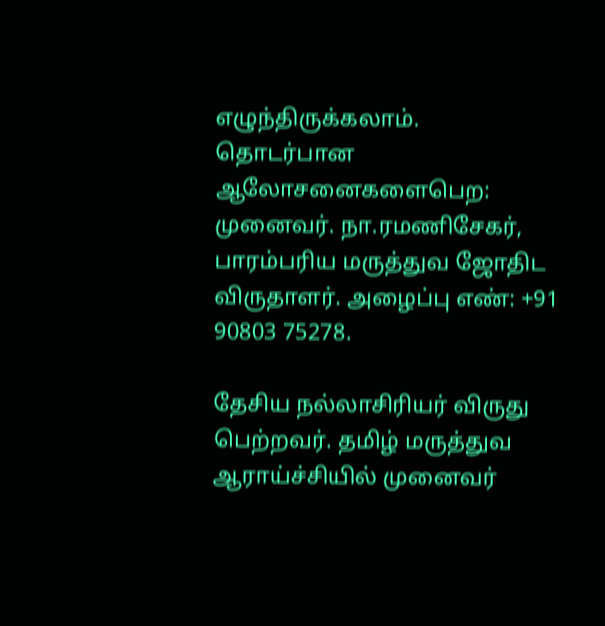எழுந்திருக்கலாம்.
தொடர்பான ஆலோசனைகளைபெற: முனைவர். நா.ரமணிசேகர், பாரம்பரிய மருத்துவ ஜோதிட விருதாளர். அழைப்பு எண்: +91 90803 75278.

தேசிய நல்லாசிரியர் விருது பெற்றவர். தமிழ் மருத்துவ ஆராய்ச்சியில் முனைவர்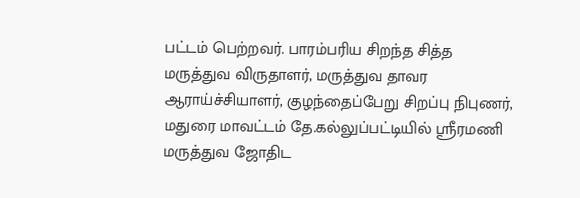பட்டம் பெற்றவர். பாரம்பரிய சிறந்த சித்த மருத்துவ விருதாளர், மருத்துவ தாவர ஆராய்ச்சியாளர், குழந்தைப்பேறு சிறப்பு நிபுணர், மதுரை மாவட்டம் தே.கல்லுப்பட்டியில் ஸ்ரீரமணி மருத்துவ ஜோதிட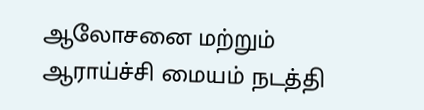ஆலோசனை மற்றும் ஆராய்ச்சி மையம் நடத்தி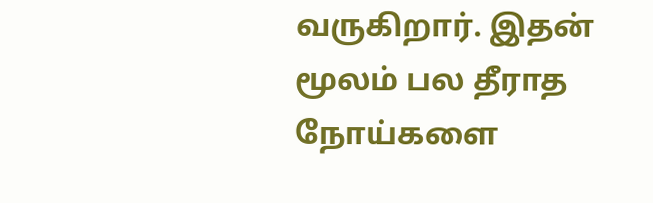வருகிறார். இதன் மூலம் பல தீராத நோய்களை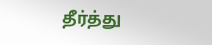தீர்த்து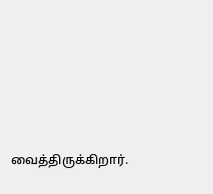வைத்திருக்கிறார்.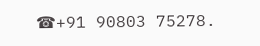☎+91 90803 75278.